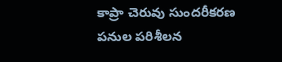కాప్రా చెరువు సుందరీకరణ పనుల పరిశీలన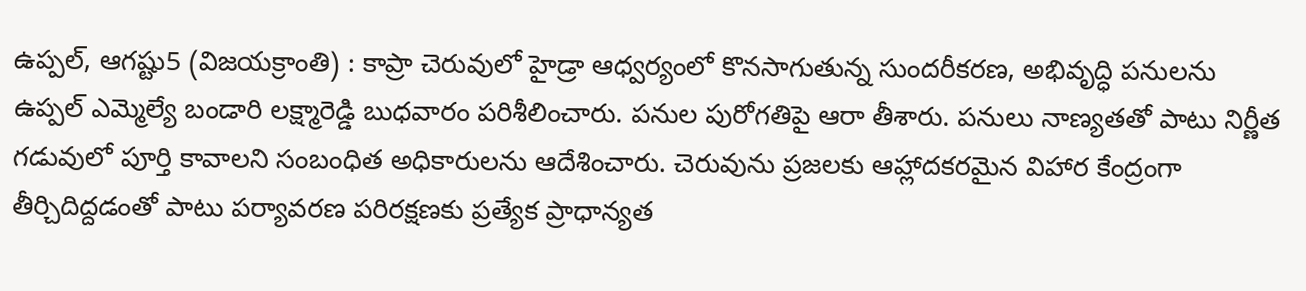ఉప్పల్, ఆగష్టు5 (విజయక్రాంతి) : కాప్రా చెరువులో హైడ్రా ఆధ్వర్యంలో కొనసాగుతున్న సుందరీకరణ, అభివృద్ధి పనులను ఉప్పల్ ఎమ్మెల్యే బండారి లక్ష్మారెడ్డి బుధవారం పరిశీలించారు. పనుల పురోగతిపై ఆరా తీశారు. పనులు నాణ్యతతో పాటు నిర్ణీత గడువులో పూర్తి కావాలని సంబంధిత అధికారులను ఆదేశించారు. చెరువును ప్రజలకు ఆహ్లాదకరమైన విహార కేంద్రంగా తీర్చిదిద్దడంతో పాటు పర్యావరణ పరిరక్షణకు ప్రత్యేక ప్రాధాన్యత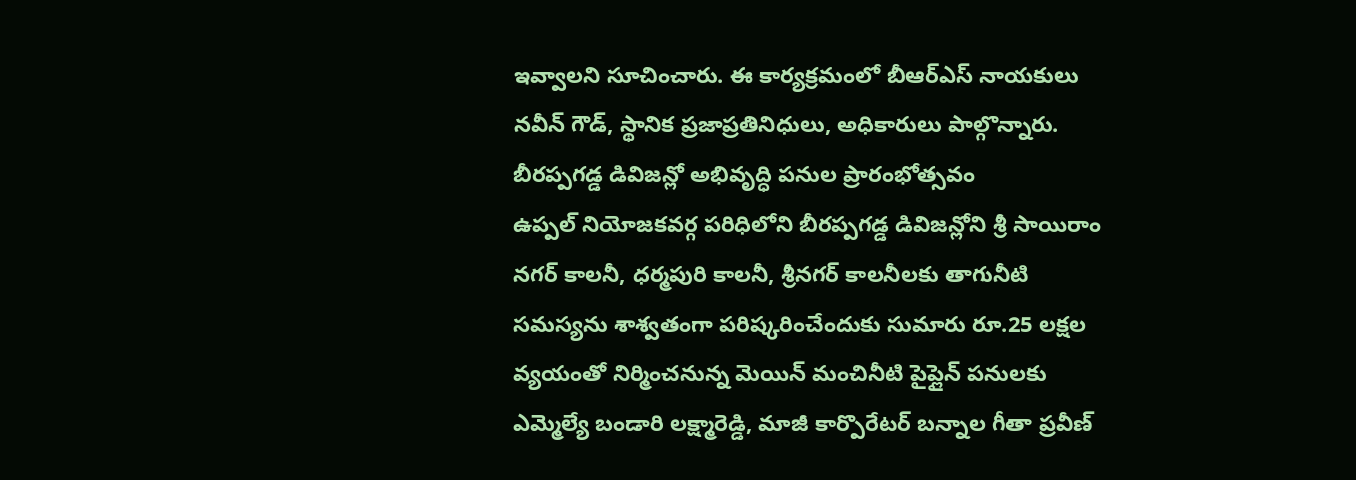ఇవ్వాలని సూచించారు. ఈ కార్యక్రమంలో బీఆర్ఎస్ నాయకులు నవీన్ గౌడ్, స్థానిక ప్రజాప్రతినిధులు, అధికారులు పాల్గొన్నారు.
బీరప్పగడ్డ డివిజన్లో అభివృద్ధి పనుల ప్రారంభోత్సవం
ఉప్పల్ నియోజకవర్గ పరిధిలోని బీరప్పగడ్డ డివిజన్లోని శ్రీ సాయిరాం నగర్ కాలనీ, ధర్మపురి కాలనీ, శ్రీనగర్ కాలనీలకు తాగునీటి సమస్యను శాశ్వతంగా పరిష్కరించేందుకు సుమారు రూ.25 లక్షల వ్యయంతో నిర్మించనున్న మెయిన్ మంచినీటి పైప్లైన్ పనులకు ఎమ్మెల్యే బండారి లక్ష్మారెడ్డి, మాజీ కార్పొరేటర్ బన్నాల గీతా ప్రవీణ్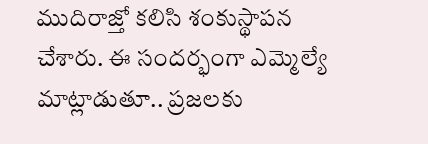ముదిరాజ్తో కలిసి శంకుస్థాపన చేశారు. ఈ సందర్భంగా ఎమ్మెల్యే మాట్లాడుతూ.. ప్రజలకు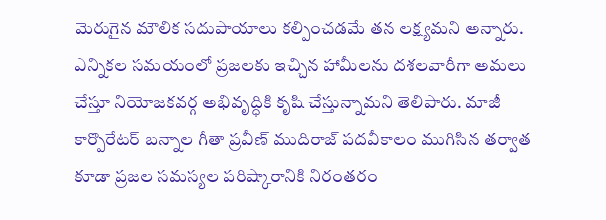మెరుగైన మౌలిక సదుపాయాలు కల్పించడమే తన లక్ష్యమని అన్నారు.
ఎన్నికల సమయంలో ప్రజలకు ఇచ్చిన హామీలను దశలవారీగా అమలు చేస్తూ నియోజకవర్గ అభివృద్ధికి కృషి చేస్తున్నామని తెలిపారు. మాజీ కార్పొరేటర్ బన్నాల గీతా ప్రవీణ్ ముదిరాజ్ పదవీకాలం ముగిసిన తర్వాత కూడా ప్రజల సమస్యల పరిష్కారానికి నిరంతరం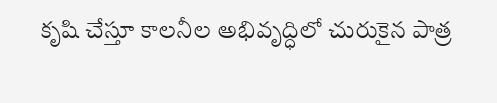కృషి చేస్తూ కాలనీల అభివృద్ధిలో చురుకైన పాత్ర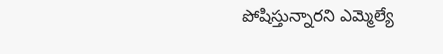పోషిస్తున్నారని ఎమ్మెల్యే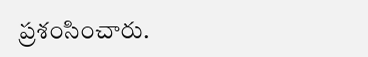ప్రశంసించారు.